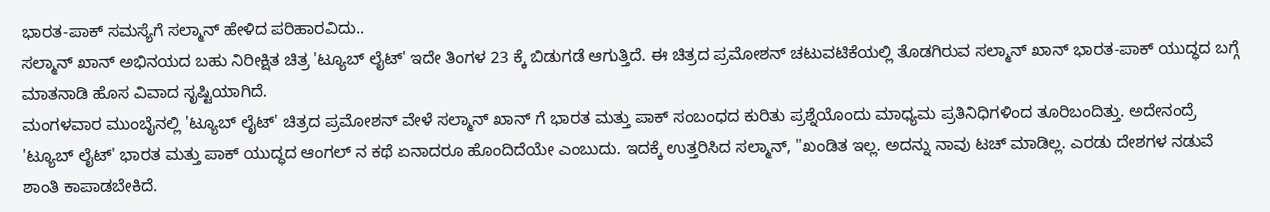ಭಾರತ-ಪಾಕ್ ಸಮಸ್ಯೆಗೆ ಸಲ್ಮಾನ್ ಹೇಳಿದ ಪರಿಹಾರವಿದು..
ಸಲ್ಮಾನ್ ಖಾನ್ ಅಭಿನಯದ ಬಹು ನಿರೀಕ್ಷಿತ ಚಿತ್ರ 'ಟ್ಯೂಬ್ ಲೈಟ್' ಇದೇ ತಿಂಗಳ 23 ಕ್ಕೆ ಬಿಡುಗಡೆ ಆಗುತ್ತಿದೆ. ಈ ಚಿತ್ರದ ಪ್ರಮೋಶನ್ ಚಟುವಟಿಕೆಯಲ್ಲಿ ತೊಡಗಿರುವ ಸಲ್ಮಾನ್ ಖಾನ್ ಭಾರತ-ಪಾಕ್ ಯುದ್ಧದ ಬಗ್ಗೆ ಮಾತನಾಡಿ ಹೊಸ ವಿವಾದ ಸೃಷ್ಟಿಯಾಗಿದೆ.
ಮಂಗಳವಾರ ಮುಂಬೈನಲ್ಲಿ 'ಟ್ಯೂಬ್ ಲೈಟ್' ಚಿತ್ರದ ಪ್ರಮೋಶನ್ ವೇಳೆ ಸಲ್ಮಾನ್ ಖಾನ್ ಗೆ ಭಾರತ ಮತ್ತು ಪಾಕ್ ಸಂಬಂಧದ ಕುರಿತು ಪ್ರಶ್ನೆಯೊಂದು ಮಾಧ್ಯಮ ಪ್ರತಿನಿಧಿಗಳಿಂದ ತೂರಿಬಂದಿತ್ತು. ಅದೇನಂದ್ರೆ 'ಟ್ಯೂಬ್ ಲೈಟ್' ಭಾರತ ಮತ್ತು ಪಾಕ್ ಯುದ್ಧದ ಆಂಗಲ್ ನ ಕಥೆ ಏನಾದರೂ ಹೊಂದಿದೆಯೇ ಎಂಬುದು. ಇದಕ್ಕೆ ಉತ್ತರಿಸಿದ ಸಲ್ಮಾನ್, "ಖಂಡಿತ ಇಲ್ಲ. ಅದನ್ನು ನಾವು ಟಚ್ ಮಾಡಿಲ್ಲ. ಎರಡು ದೇಶಗಳ ನಡುವೆ ಶಾಂತಿ ಕಾಪಾಡಬೇಕಿದೆ.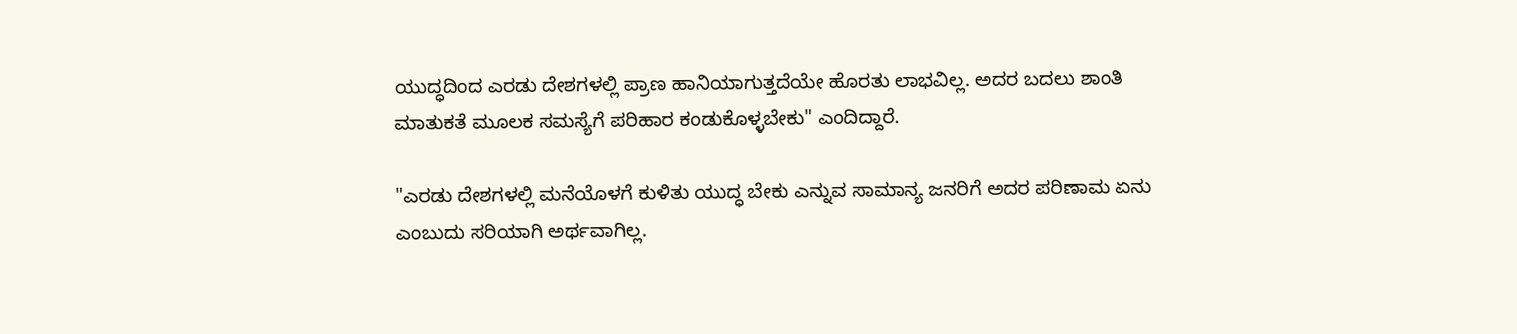ಯುದ್ಧದಿಂದ ಎರಡು ದೇಶಗಳಲ್ಲಿ ಪ್ರಾಣ ಹಾನಿಯಾಗುತ್ತದೆಯೇ ಹೊರತು ಲಾಭವಿಲ್ಲ. ಅದರ ಬದಲು ಶಾಂತಿ ಮಾತುಕತೆ ಮೂಲಕ ಸಮಸ್ಯೆಗೆ ಪರಿಹಾರ ಕಂಡುಕೊಳ್ಳಬೇಕು" ಎಂದಿದ್ದಾರೆ.

"ಎರಡು ದೇಶಗಳಲ್ಲಿ ಮನೆಯೊಳಗೆ ಕುಳಿತು ಯುದ್ಧ ಬೇಕು ಎನ್ನುವ ಸಾಮಾನ್ಯ ಜನರಿಗೆ ಅದರ ಪರಿಣಾಮ ಏನು ಎಂಬುದು ಸರಿಯಾಗಿ ಅರ್ಥವಾಗಿಲ್ಲ.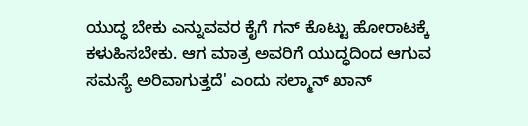ಯುದ್ಧ ಬೇಕು ಎನ್ನುವವರ ಕೈಗೆ ಗನ್ ಕೊಟ್ಟು ಹೋರಾಟಕ್ಕೆ ಕಳುಹಿಸಬೇಕು. ಆಗ ಮಾತ್ರ ಅವರಿಗೆ ಯುದ್ಧದಿಂದ ಆಗುವ ಸಮಸ್ಯೆ ಅರಿವಾಗುತ್ತದೆ' ಎಂದು ಸಲ್ಮಾನ್ ಖಾನ್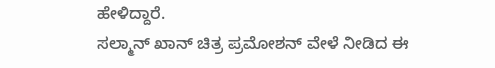ಹೇಳಿದ್ದಾರೆ.
ಸಲ್ಮಾನ್ ಖಾನ್ ಚಿತ್ರ ಪ್ರಮೋಶನ್ ವೇಳೆ ನೀಡಿದ ಈ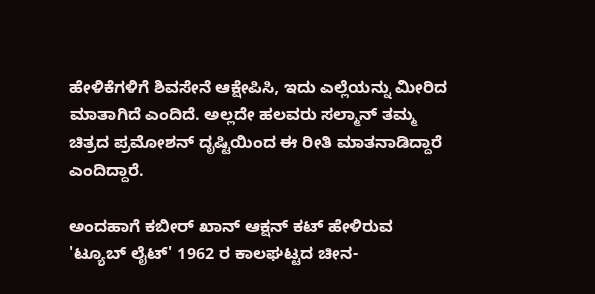ಹೇಳಿಕೆಗಳಿಗೆ ಶಿವಸೇನೆ ಆಕ್ಷೇಪಿಸಿ, ಇದು ಎಲ್ಲೆಯನ್ನು ಮೀರಿದ ಮಾತಾಗಿದೆ ಎಂದಿದೆ. ಅಲ್ಲದೇ ಹಲವರು ಸಲ್ಮಾನ್ ತಮ್ಮ ಚಿತ್ರದ ಪ್ರಮೋಶನ್ ದೃಷ್ಟಿಯಿಂದ ಈ ರೀತಿ ಮಾತನಾಡಿದ್ದಾರೆ ಎಂದಿದ್ದಾರೆ.

ಅಂದಹಾಗೆ ಕಬೀರ್ ಖಾನ್ ಆಕ್ಷನ್ ಕಟ್ ಹೇಳಿರುವ 'ಟ್ಯೂಬ್ ಲೈಟ್' 1962 ರ ಕಾಲಘಟ್ಟದ ಚೀನ-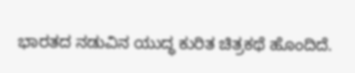ಭಾರತದ ನಡುವಿನ ಯುದ್ಧ ಕುರಿತ ಚಿತ್ರಕಥೆ ಹೊಂದಿದೆ.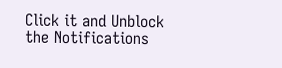Click it and Unblock the Notifications